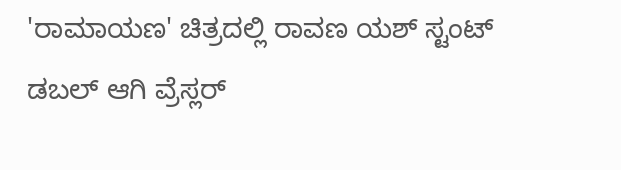'ರಾಮಾಯಣ' ಚಿತ್ರದಲ್ಲಿ ರಾವಣ ಯಶ್ ಸ್ಟಂಟ್ ಡಬಲ್ ಆಗಿ ವ್ರೆಸ್ಲರ್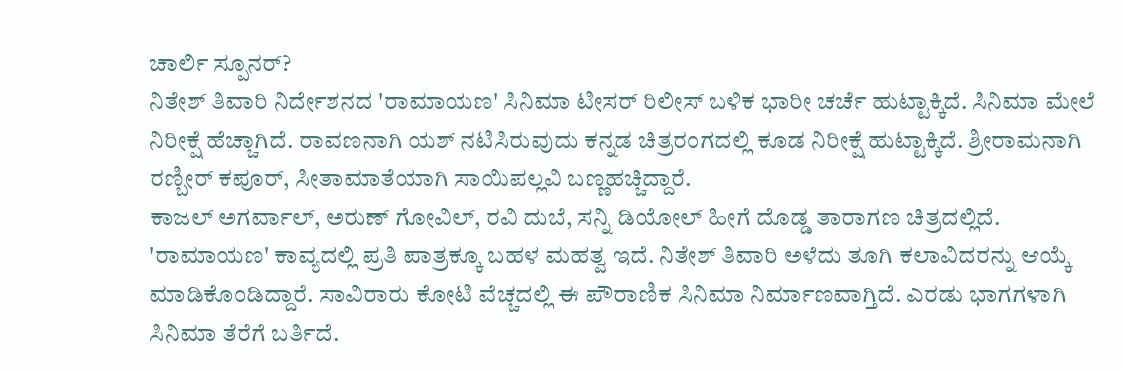ಚಾರ್ಲಿ ಸ್ಪೂನರ್?
ನಿತೇಶ್ ತಿವಾರಿ ನಿರ್ದೇಶನದ 'ರಾಮಾಯಣ' ಸಿನಿಮಾ ಟೀಸರ್ ರಿಲೀಸ್ ಬಳಿಕ ಭಾರೀ ಚರ್ಚೆ ಹುಟ್ಟಾಕ್ಕಿದೆ. ಸಿನಿಮಾ ಮೇಲೆ ನಿರೀಕ್ಷೆ ಹೆಚ್ಚಾಗಿದೆ. ರಾವಣನಾಗಿ ಯಶ್ ನಟಿಸಿರುವುದು ಕನ್ನಡ ಚಿತ್ರರಂಗದಲ್ಲಿ ಕೂಡ ನಿರೀಕ್ಷೆ ಹುಟ್ಟಾಕ್ಕಿದೆ. ಶ್ರೀರಾಮನಾಗಿ ರಣ್ಬೀರ್ ಕಪೂರ್, ಸೀತಾಮಾತೆಯಾಗಿ ಸಾಯಿಪಲ್ಲವಿ ಬಣ್ಣಹಚ್ಚಿದ್ದಾರೆ.
ಕಾಜಲ್ ಅಗರ್ವಾಲ್, ಅರುಣ್ ಗೋವಿಲ್, ರವಿ ದುಬೆ, ಸನ್ನಿ ಡಿಯೋಲ್ ಹೀಗೆ ದೊಡ್ಡ ತಾರಾಗಣ ಚಿತ್ರದಲ್ಲಿದೆ. 'ರಾಮಾಯಣ' ಕಾವ್ಯದಲ್ಲಿ ಪ್ರತಿ ಪಾತ್ರಕ್ಕೂ ಬಹಳ ಮಹತ್ವ ಇದೆ. ನಿತೇಶ್ ತಿವಾರಿ ಅಳೆದು ತೂಗಿ ಕಲಾವಿದರನ್ನು ಆಯ್ಕೆ ಮಾಡಿಕೊಂಡಿದ್ದಾರೆ. ಸಾವಿರಾರು ಕೋಟಿ ವೆಚ್ಚದಲ್ಲಿ ಈ ಪೌರಾಣಿಕ ಸಿನಿಮಾ ನಿರ್ಮಾಣವಾಗ್ತಿದೆ. ಎರಡು ಭಾಗಗಳಾಗಿ ಸಿನಿಮಾ ತೆರೆಗೆ ಬರ್ತಿದೆ.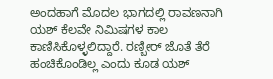ಅಂದಹಾಗೆ ಮೊದಲ ಭಾಗದಲ್ಲಿ ರಾವಣನಾಗಿ ಯಶ್ ಕೆಲವೇ ನಿಮಿಷಗಳ ಕಾಲ ಕಾಣಿಸಿಕೊಳ್ಳಲಿದ್ದಾರೆ. ರಣ್ಬೀರ್ ಜೊತೆ ತೆರೆ ಹಂಚಿಕೊಂಡಿಲ್ಲ ಎಂದು ಕೂಡ ಯಶ್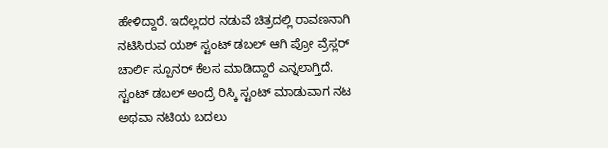ಹೇಳಿದ್ದಾರೆ. ಇದೆಲ್ಲದರ ನಡುವೆ ಚಿತ್ರದಲ್ಲಿ ರಾವಣನಾಗಿ ನಟಿಸಿರುವ ಯಶ್ ಸ್ಟಂಟ್ ಡಬಲ್ ಆಗಿ ಪ್ರೋ ವ್ರೆಸ್ಲರ್ ಚಾರ್ಲಿ ಸ್ಪೂನರ್ ಕೆಲಸ ಮಾಡಿದ್ದಾರೆ ಎನ್ನಲಾಗ್ತಿದೆ.
ಸ್ಟಂಟ್ ಡಬಲ್ ಅಂದ್ರೆ ರಿಸ್ಕಿ ಸ್ಟಂಟ್ ಮಾಡುವಾಗ ನಟ ಅಥವಾ ನಟಿಯ ಬದಲು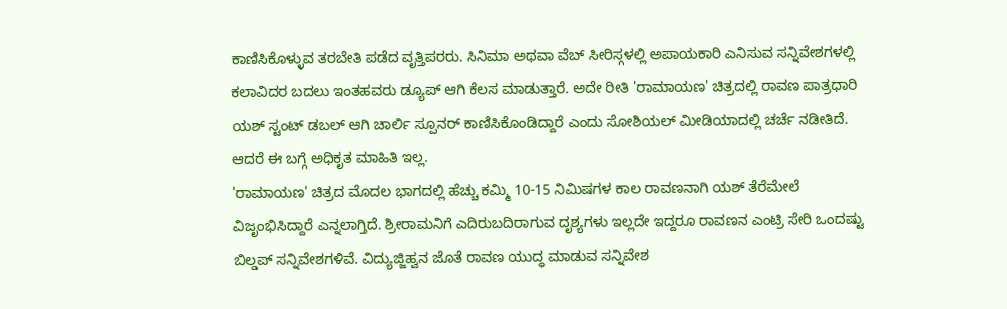ಕಾಣಿಸಿಕೊಳ್ಳುವ ತರಬೇತಿ ಪಡೆದ ವೃತ್ತಿಪರರು. ಸಿನಿಮಾ ಅಥವಾ ವೆಬ್ ಸೀರಿಸ್ಗಳಲ್ಲಿ ಅಪಾಯಕಾರಿ ಎನಿಸುವ ಸನ್ನಿವೇಶಗಳಲ್ಲಿ ಕಲಾವಿದರ ಬದಲು ಇಂತಹವರು ಡ್ಯೂಪ್ ಆಗಿ ಕೆಲಸ ಮಾಡುತ್ತಾರೆ. ಅದೇ ರೀತಿ 'ರಾಮಾಯಣ' ಚಿತ್ರದಲ್ಲಿ ರಾವಣ ಪಾತ್ರಧಾರಿ ಯಶ್ ಸ್ಟಂಟ್ ಡಬಲ್ ಆಗಿ ಚಾರ್ಲಿ ಸ್ಪೂನರ್ ಕಾಣಿಸಿಕೊಂಡಿದ್ದಾರೆ ಎಂದು ಸೋಶಿಯಲ್ ಮೀಡಿಯಾದಲ್ಲಿ ಚರ್ಚೆ ನಡೀತಿದೆ. ಆದರೆ ಈ ಬಗ್ಗೆ ಅಧಿಕೃತ ಮಾಹಿತಿ ಇಲ್ಲ.
'ರಾಮಾಯಣ' ಚಿತ್ರದ ಮೊದಲ ಭಾಗದಲ್ಲಿ ಹೆಚ್ಚು ಕಮ್ಮಿ 10-15 ನಿಮಿಷಗಳ ಕಾಲ ರಾವಣನಾಗಿ ಯಶ್ ತೆರೆಮೇಲೆ ವಿಜೃಂಭಿಸಿದ್ದಾರೆ ಎನ್ನಲಾಗ್ತಿದೆ. ಶ್ರೀರಾಮನಿಗೆ ಎದಿರುಬದಿರಾಗುವ ದೃಶ್ಯಗಳು ಇಲ್ಲದೇ ಇದ್ದರೂ ರಾವಣನ ಎಂಟ್ರಿ ಸೇರಿ ಒಂದಷ್ಟು ಬಿಲ್ಡಪ್ ಸನ್ನಿವೇಶಗಳಿವೆ. ವಿದ್ಯುಜ್ಜಿಹ್ವನ ಜೊತೆ ರಾವಣ ಯುದ್ಧ ಮಾಡುವ ಸನ್ನಿವೇಶ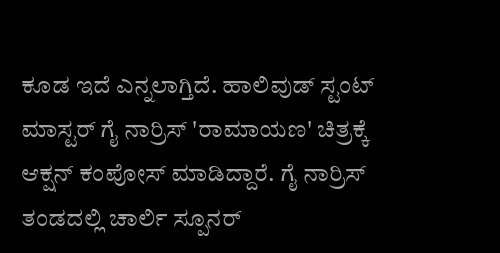ಕೂಡ ಇದೆ ಎನ್ನಲಾಗ್ತಿದೆ. ಹಾಲಿವುಡ್ ಸ್ಟಂಟ್ ಮಾಸ್ಟರ್ ಗೈ ನಾರ್ರಿಸ್ 'ರಾಮಾಯಣ' ಚಿತ್ರಕ್ಕೆ ಆಕ್ಷನ್ ಕಂಪೋಸ್ ಮಾಡಿದ್ದಾರೆ. ಗೈ ನಾರ್ರಿಸ್ ತಂಡದಲ್ಲಿ ಚಾರ್ಲಿ ಸ್ಪೂನರ್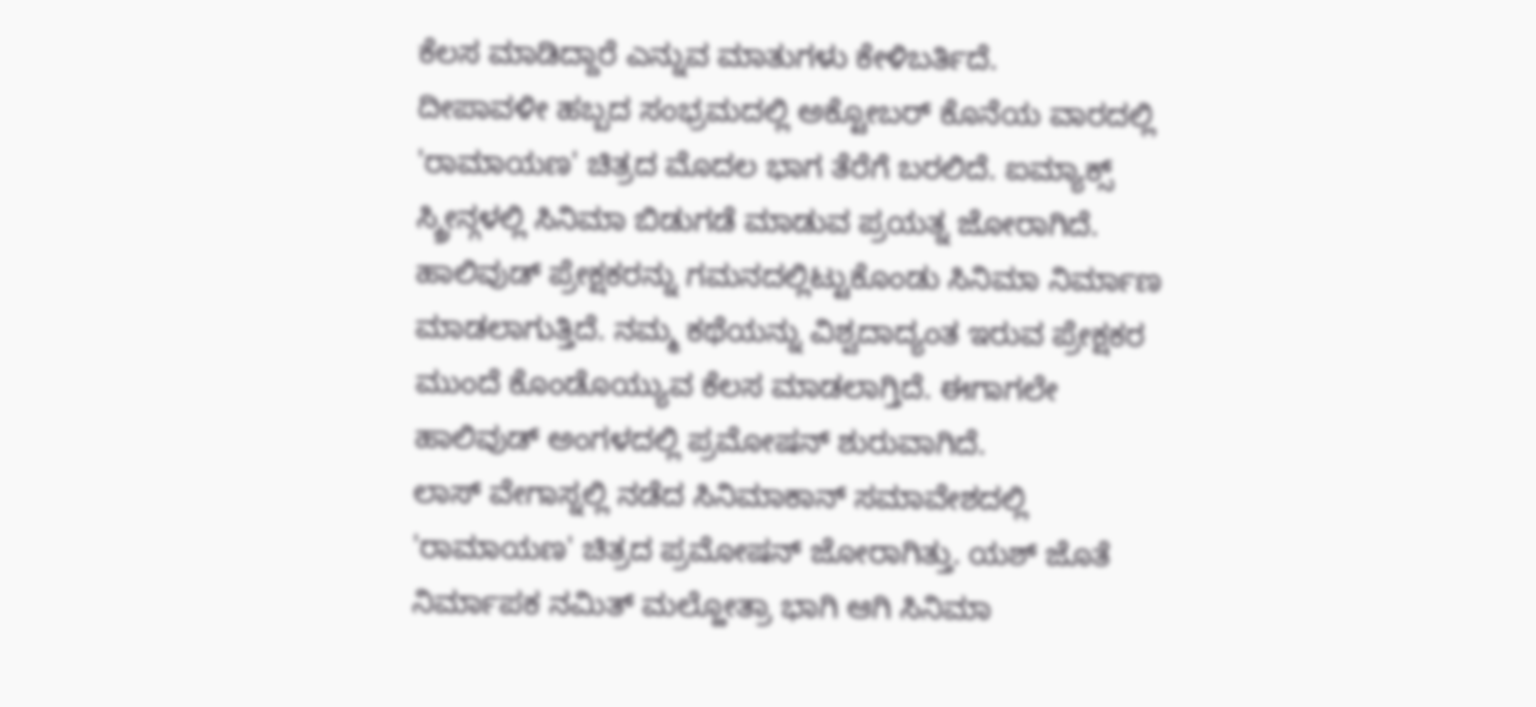ಕೆಲಸ ಮಾಡಿದ್ದಾರೆ ಎನ್ನುವ ಮಾತುಗಳು ಕೇಳಿಬರ್ತಿದೆ.
ದೀಪಾವಳೀ ಹಬ್ಬದ ಸಂಭ್ರಮದಲ್ಲಿ ಅಕ್ಟೋಬರ್ ಕೊನೆಯ ವಾರದಲ್ಲಿ 'ರಾಮಾಯಣ' ಚಿತ್ರದ ಮೊದಲ ಭಾಗ ತೆರೆಗೆ ಬರಲಿದೆ. ಐಮ್ಯಾಕ್ಸ್ ಸ್ಕ್ರೀನ್ಗಳಲ್ಲಿ ಸಿನಿಮಾ ಬಿಡುಗಡೆ ಮಾಡುವ ಪ್ರಯತ್ನ ಜೋರಾಗಿದೆ. ಹಾಲಿವುಡ್ ಪ್ರೇಕ್ಷಕರನ್ನು ಗಮನದಲ್ಲಿಟ್ಟುಕೊಂಡು ಸಿನಿಮಾ ನಿರ್ಮಾಣ ಮಾಡಲಾಗುತ್ತಿದೆ. ನಮ್ಮ ಕಥೆಯನ್ನು ವಿಶ್ವದಾದ್ಯಂತ ಇರುವ ಪ್ರೇಕ್ಷಕರ ಮುಂದೆ ಕೊಂಡೊಯ್ಯುವ ಕೆಲಸ ಮಾಡಲಾಗ್ತಿದೆ. ಈಗಾಗಲೇ ಹಾಲಿವುಡ್ ಅಂಗಳದಲ್ಲಿ ಪ್ರಮೋಷನ್ ಶುರುವಾಗಿದೆ.
ಲಾಸ್ ವೇಗಾಸ್ನಲ್ಲಿ ನಡೆದ ಸಿನಿಮಾಕಾನ್ ಸಮಾವೇಶದಲ್ಲಿ 'ರಾಮಾಯಣ' ಚಿತ್ರದ ಪ್ರಮೋಷನ್ ಜೋರಾಗಿತ್ತು. ಯಶ್ ಜೊತೆ ನಿರ್ಮಾಪಕ ನಮಿತ್ ಮಲ್ಹೋತ್ರಾ ಭಾಗಿ ಆಗಿ ಸಿನಿಮಾ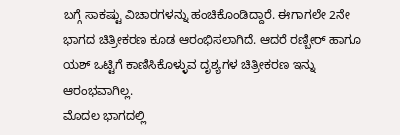ಬಗ್ಗೆ ಸಾಕಷ್ಟು ವಿಚಾರಗಳನ್ನು ಹಂಚಿಕೊಂಡಿದ್ದಾರೆ. ಈಗಾಗಲೇ 2ನೇ ಭಾಗದ ಚಿತ್ರೀಕರಣ ಕೂಡ ಆರಂಭಿಸಲಾಗಿದೆ. ಆದರೆ ರಣ್ಬೀರ್ ಹಾಗೂ ಯಶ್ ಒಟ್ಟಿಗೆ ಕಾಣಿಸಿಕೊಳ್ಳುವ ದೃಶ್ಯಗಳ ಚಿತ್ರೀಕರಣ ಇನ್ನು ಆರಂಭವಾಗಿಲ್ಲ.
ಮೊದಲ ಭಾಗದಲ್ಲಿ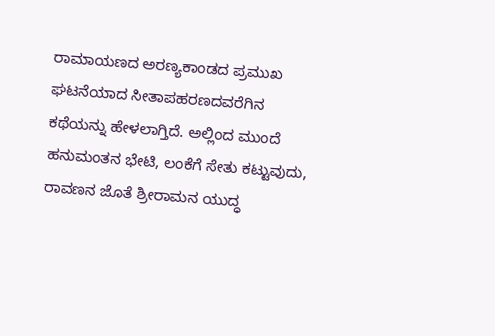ರಾಮಾಯಣದ ಅರಣ್ಯಕಾಂಡದ ಪ್ರಮುಖ ಘಟನೆಯಾದ ಸೀತಾಪಹರಣದವರೆಗಿನ ಕಥೆಯನ್ನು ಹೇಳಲಾಗ್ತಿದೆ. ಅಲ್ಲಿಂದ ಮುಂದೆ ಹನುಮಂತನ ಭೇಟಿ, ಲಂಕೆಗೆ ಸೇತು ಕಟ್ಟುವುದು, ರಾವಣನ ಜೊತೆ ಶ್ರೀರಾಮನ ಯುದ್ಧ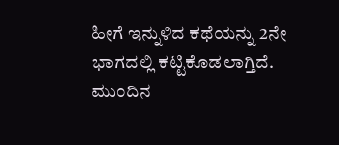ಹೀಗೆ ಇನ್ನುಳಿದ ಕಥೆಯನ್ನು 2ನೇ ಭಾಗದಲ್ಲಿ ಕಟ್ಟಿಕೊಡಲಾಗ್ತಿದೆ. ಮುಂದಿನ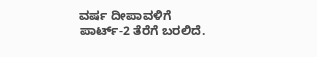ವರ್ಷ ದೀಪಾವಳಿಗೆ ಪಾರ್ಟ್-2 ತೆರೆಗೆ ಬರಲಿದೆ.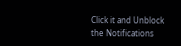Click it and Unblock the Notifications